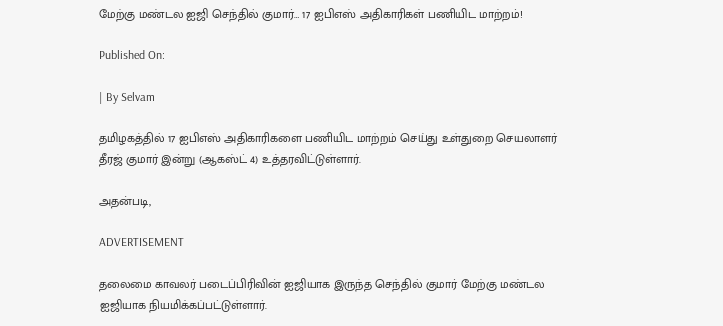மேற்கு மண்டல ஐஜி செந்தில் குமார்… 17 ஐபிஎஸ் அதிகாரிகள் பணியிட மாற்றம்!

Published On:

| By Selvam

தமிழகத்தில் 17 ஐபிஎஸ் அதிகாரிகளை பணியிட மாற்றம் செய்து உள்துறை செயலாளர் தீரஜ் குமார் இன்று (ஆகஸ்ட் 4) உத்தரவிட்டுள்ளார்.

அதன்படி,

ADVERTISEMENT

தலைமை காவலர் படைப்பிரிவின் ஐஜியாக இருந்த செந்தில் குமார் மேற்கு மண்டல ஐஜியாக நியமிக்கப்பட்டுள்ளார்.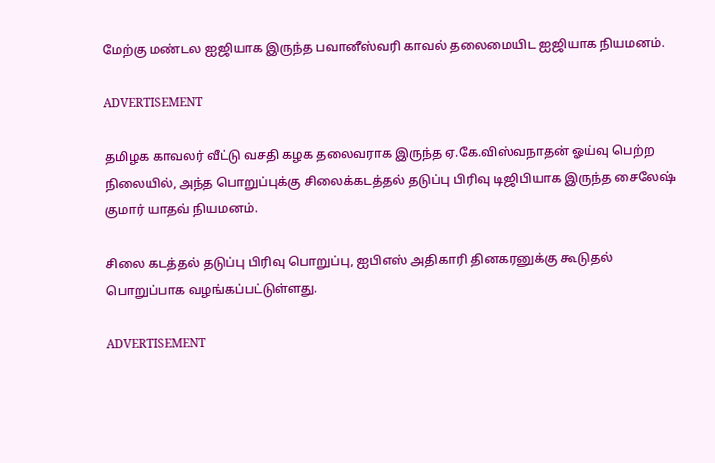மேற்கு மண்டல ஐஜியாக இருந்த பவானீஸ்வரி காவல் தலைமையிட ஐஜியாக நியமனம்.

ADVERTISEMENT

தமிழக காவலர் வீட்டு வசதி கழக தலைவராக இருந்த ஏ.கே.விஸ்வநாதன் ஓய்வு பெற்ற நிலையில், அந்த பொறுப்புக்கு சிலைக்கடத்தல் தடுப்பு பிரிவு டிஜிபியாக இருந்த சைலேஷ் குமார் யாதவ் நியமனம்.

சிலை கடத்தல் தடுப்பு பிரிவு பொறுப்பு, ஐபிஎஸ் அதிகாரி தினகரனுக்கு கூடுதல் பொறுப்பாக வழங்கப்பட்டுள்ளது.

ADVERTISEMENT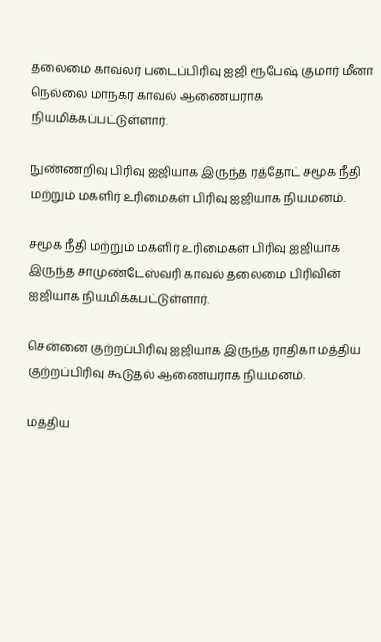தலைமை காவலர் படைப்பிரிவு ஐஜி ரூபேஷ் குமார் மீனா நெல்லை மாநகர காவல் ஆணையராக நியமிக்கப்பட்டுள்ளார்.

நுண்ணறிவு பிரிவு ஐஜியாக இருந்த ரத்தோட் சமூக நீதி மற்றும் மகளிர் உரிமைகள் பிரிவு ஐஜியாக நியமனம்.

சமூக நீதி மற்றும் மகளிர் உரிமைகள் பிரிவு ஐஜியாக இருந்த சாமுண்டேஸ்வரி காவல் தலைமை பிரிவின் ஐஜியாக நியமிக்கபட்டுள்ளார்.

சென்னை குற்றப்பிரிவு ஐஜியாக இருந்த ராதிகா மத்திய குற்றப்பிரிவு கூடுதல் ஆணையராக நியமனம்.

மத்திய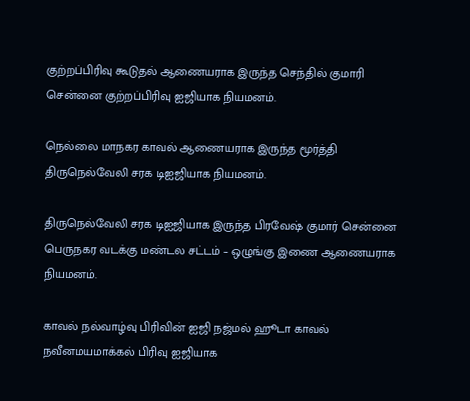குற்றப்பிரிவு கூடுதல் ஆணையராக இருந்த செந்தில் குமாரி சென்னை குற்றப்பிரிவு ஐஜியாக நியமனம்.

நெல்லை மாநகர காவல் ஆணையராக இருந்த மூர்த்தி திருநெல்வேலி சரக டிஐஜியாக நியமனம்.

திருநெல்வேலி சரக டிஐஜியாக இருந்த பிரவேஷ் குமார் சென்னை பெருநகர வடக்கு மண்டல சட்டம் – ஒழுங்கு இணை ஆணையராக நியமனம்.

காவல் நல்வாழ்வு பிரிவின் ஐஜி நஜ்மல் ஹூடா காவல் நவீனமயமாக்கல் பிரிவு ஐஜியாக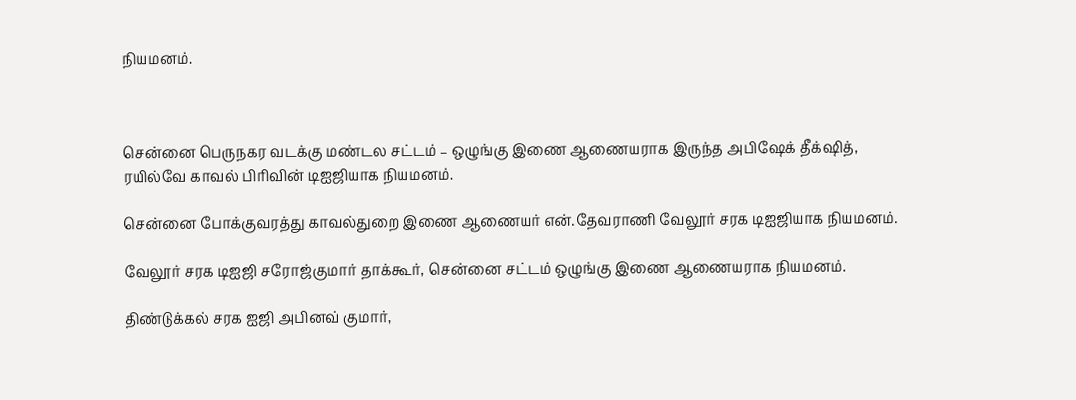நியமனம்.



சென்னை பெருநகர வடக்கு மண்டல சட்டம் – ஒழுங்கு இணை ஆணையராக இருந்த அபிஷேக் தீக்‌ஷித், ரயில்வே காவல் பிரிவின் டிஐஜியாக நியமனம்.

சென்னை போக்குவரத்து காவல்துறை இணை ஆணையர் என்.தேவராணி வேலூர் சரக டிஐஜியாக நியமனம்.

வேலூர் சரக டிஐஜி சரோஜ்குமார் தாக்கூர், சென்னை சட்டம் ஒழுங்கு இணை ஆணையராக நியமனம்.

திண்டுக்கல் சரக ஐஜி அபினவ் குமார்,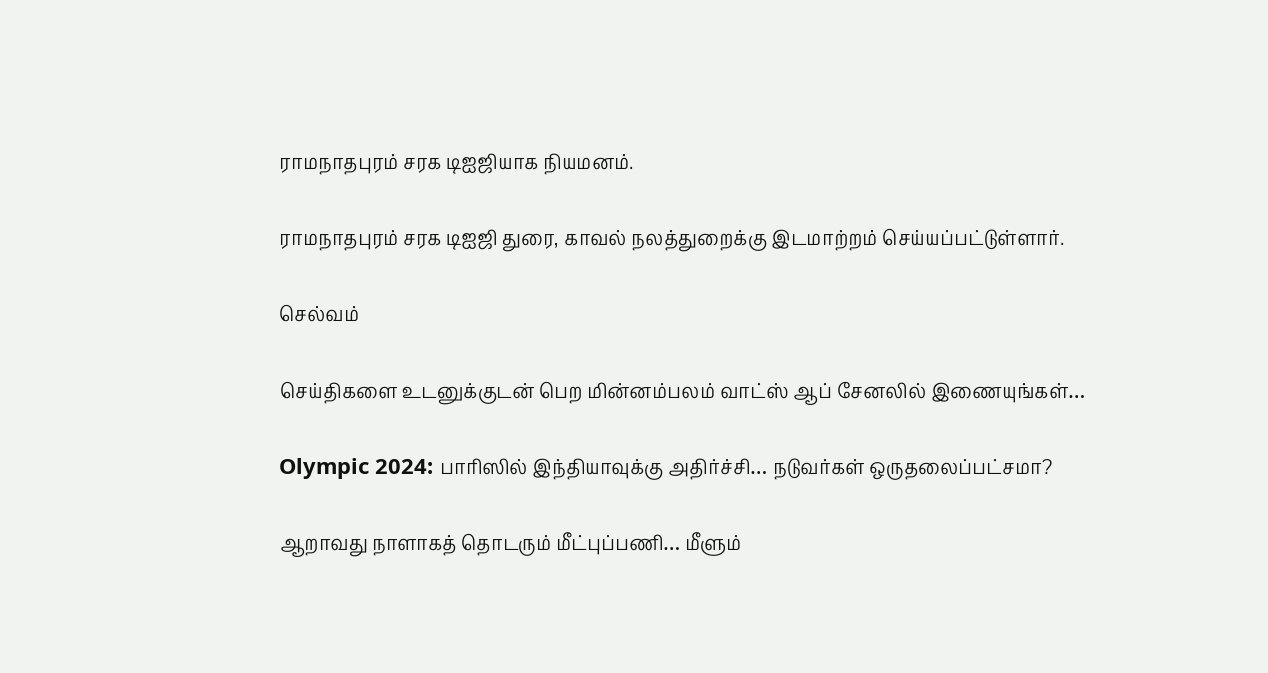ராமநாதபுரம் சரக டிஐஜியாக நியமனம்.

ராமநாதபுரம் சரக டிஐஜி துரை, காவல் நலத்துறைக்கு இடமாற்றம் செய்யப்பட்டுள்ளார்.

செல்வம்

செய்திகளை உடனுக்குடன் பெற மின்னம்பலம் வாட்ஸ் ஆப் சேனலில் இணையுங்கள்…

Olympic 2024: பாரிஸில் இந்தியாவுக்கு அதிர்ச்சி… நடுவர்கள் ஒருதலைப்பட்சமா?

ஆறாவது நாளாகத் தொடரும் மீட்புப்பணி… மீளும்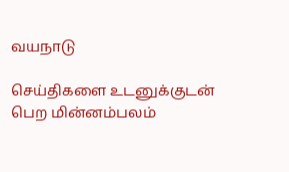வயநாடு

செய்திகளை உடனுக்குடன் பெற மின்னம்பலம்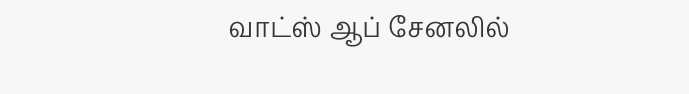வாட்ஸ் ஆப் சேனலில்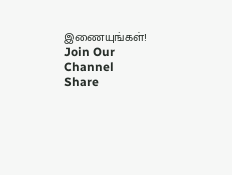இணையுங்கள்!
Join Our Channel
Share